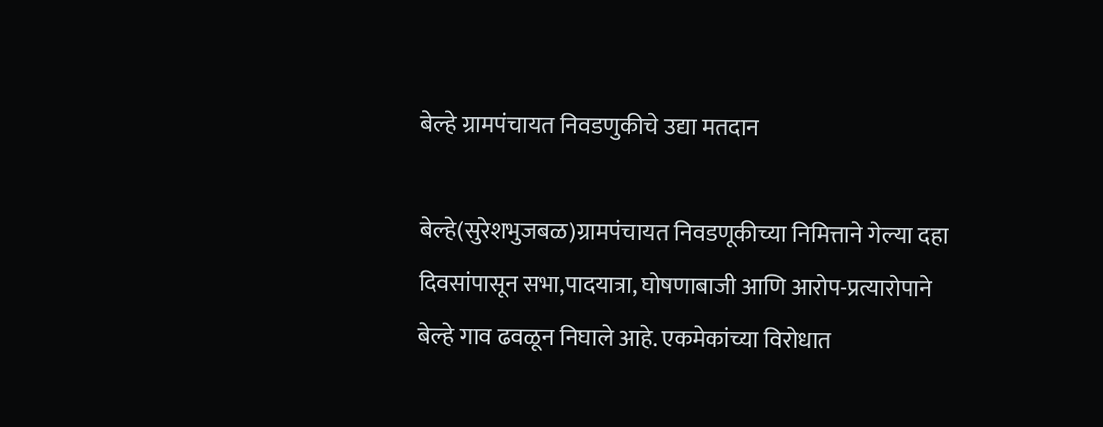बेल्हे ग्रामपंचायत निवडणुकीचे उद्या मतदान

बेल्हे(सुरेशभुजबळ)ग्रामपंचायत निवडणूकीच्या निमित्ताने गेल्या दहा दिवसांपासून सभा,पादयात्रा, घोषणाबाजी आणि आरोप-प्रत्यारोपाने बेल्हे गाव ढवळून निघाले आहे. एकमेकांच्या विरोधात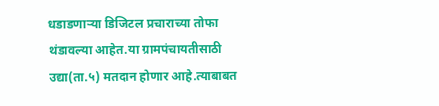धडाडणाऱ्या डिजिटल प्रचाराच्या तोफा थंडावल्या आहेत.या ग्रामपंचायतीसाठी उद्या(ता.५) मतदान होणार आहे.त्याबाबत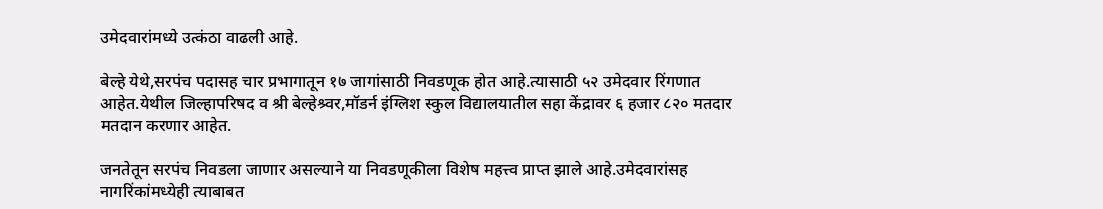उमेदवारांमध्ये उत्कंठा वाढली आहे.

बेल्हे येथे,सरपंच पदासह चार प्रभागातून १७ जागांसाठी निवडणूक होत आहे.त्यासाठी ५२ उमेदवार रिंगणात आहेत.येथील जिल्हापरिषद व श्री बेल्हेश्र्वर,मॉडर्न इंग्लिश स्कुल विद्यालयातील सहा केंद्रावर ६ हजार ८२० मतदार मतदान करणार आहेत.

जनतेतून सरपंच निवडला जाणार असल्याने या निवडणूकीला विशेष महत्त्व प्राप्त झाले आहे.उमेदवारांसह नागरिंकांमध्येही त्याबाबत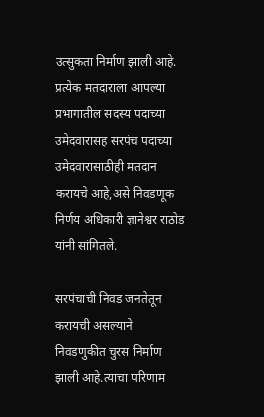उत्सुकता निर्माण झाली आहे. प्रत्येक मतदाराला आपल्या प्रभागातील सदस्य पदाच्या उमेदवारासह सरपंच पदाच्या उमेदवारासाठीही मतदान करायचे आहे,असे निवडणूक निर्णय अधिकारी ज्ञानेश्वर राठोड यांनी सांगितले.

सरपंचाची निवड जनतेतून करायची असल्याने निवडणुकीत चुरस निर्माण झाली आहे.त्याचा परिणाम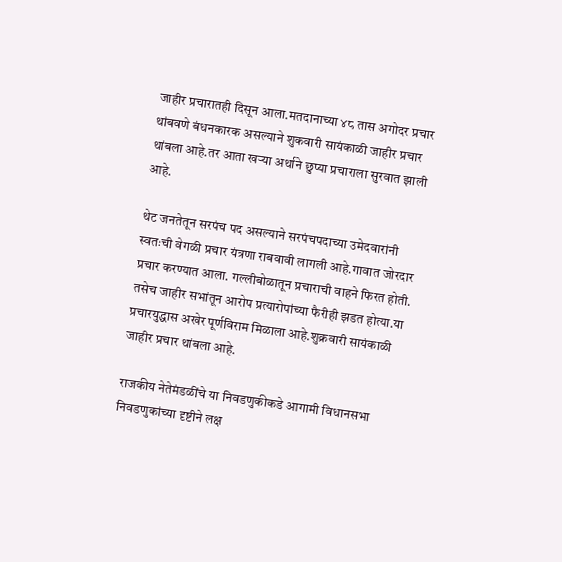जाहीर प्रचारातही दिसून आला.मतदानाच्या ४८ तास अगोदर प्रचार थांबवणे बंधनकारक असल्याने शुकवारी सायंकाळी जाहीर प्रचार थांबला आहे.तर आता खऱ्या अर्थाने छुप्या प्रचाराला सुरवात झाली आहे.

थेट जनतेतून सरपंच पद असल्याने सरपंचपदाच्या उमेदवारांनी स्वतःची वेगळी प्रचार यंत्रणा राबवावी लागली आहे.गावात जोरदार प्रचार करण्यात आला. गल्लीबोळातून प्रचाराची वाहने फिरत होती. तसेच जाहीर सभांतून आरोप प्रत्यारोपांच्या फैरीही झडत होत्या.या प्रचारयुद्धास अखेर पूर्णविराम मिळाला आहे.शुक्रवारी सायंकाळी जाहीर प्रचार थांबला आहे.

राजकीय नेतेमंडळींचे या निवडणुकीकडे आगामी विधानसभा निवडणुकांच्या दृष्टीने लक्ष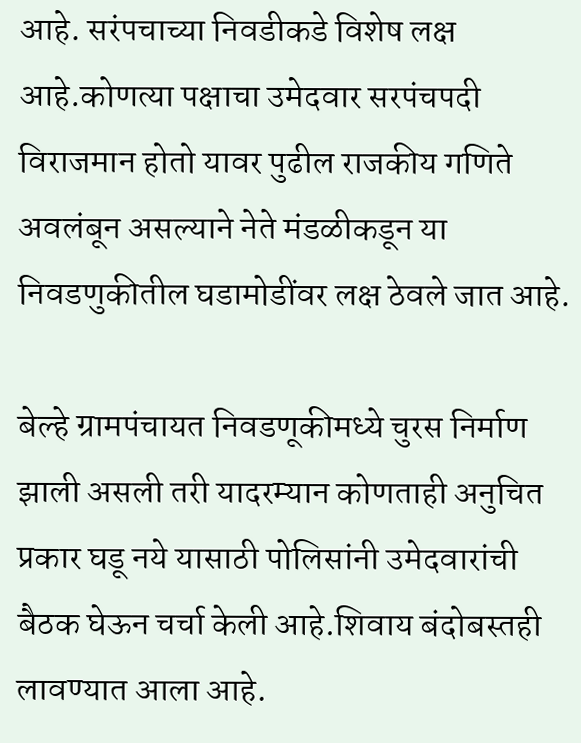आहे. सरंपचाच्या निवडीकडे विशेष लक्ष आहे.कोणत्या पक्षाचा उमेदवार सरपंचपदी विराजमान होतो यावर पुढील राजकीय गणिते अवलंबून असल्याने नेते मंडळीकडून या निवडणुकीतील घडामोडींवर लक्ष ठेवले जात आहे.

बेल्हे ग्रामपंचायत निवडणूकीमध्ये चुरस निर्माण झाली असली तरी यादरम्यान कोणताही अनुचित प्रकार घडू नये यासाठी पोलिसांनी उमेदवारांची बैठक घेऊन चर्चा केली आहे.शिवाय बंदोबस्तही लावण्यात आला आहे.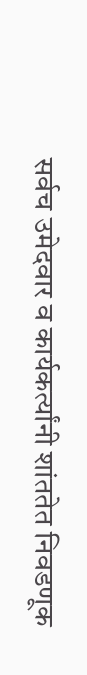सर्वच उमेदवार व कार्यकर्त्यांनी शांततेत निवडणूक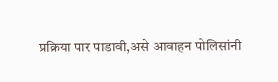प्रक्रिया पार पाडावी,असे आवाहन पोलिसांनी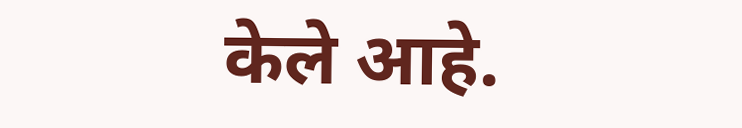केले आहे.